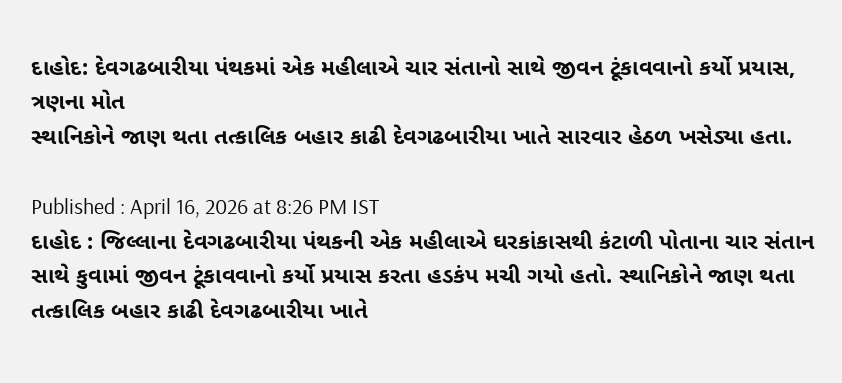દાહોદ: દેવગઢબારીયા પંથકમાં એક મહીલાએ ચાર સંતાનો સાથે જીવન ટૂંકાવવાનો કર્યો પ્રયાસ, ત્રણના મોત
સ્થાનિકોને જાણ થતા તત્કાલિક બહાર કાઢી દેવગઢબારીયા ખાતે સારવાર હેઠળ ખસેડ્યા હતા.

Published : April 16, 2026 at 8:26 PM IST
દાહોદ : જિલ્લાના દેવગઢબારીયા પંથકની એક મહીલાએ ઘરકાંકાસથી કંટાળી પોતાના ચાર સંતાન સાથે કુવામાં જીવન ટૂંકાવવાનો કર્યો પ્રયાસ કરતા હડકંપ મચી ગયો હતો. સ્થાનિકોને જાણ થતા તત્કાલિક બહાર કાઢી દેવગઢબારીયા ખાતે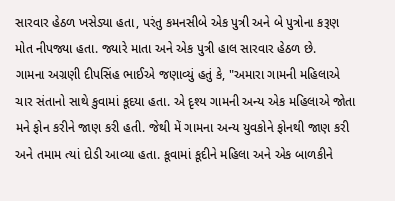સારવાર હેઠળ ખસેડ્યા હતા, પરંતુ કમનસીબે એક પુત્રી અને બે પુત્રોના કરૂણ મોત નીપજ્યા હતા. જ્યારે માતા અને એક પુત્રી હાલ સારવાર હેઠળ છે.
ગામના અગ્રણી દીપસિંહ ભાઈએ જણાવ્યું હતું કે, "અમારા ગામની મહિલાએ ચાર સંતાનો સાથે કુવામાં કૂદયા હતા. એ દૃશ્ય ગામની અન્ય એક મહિલાએ જોતા મને ફોન કરીને જાણ કરી હતી. જેથી મેં ગામના અન્ય યુવકોને ફોનથી જાણ કરી અને તમામ ત્યાં દોડી આવ્યા હતા. કૂવામાં કૂદીને મહિલા અને એક બાળકીને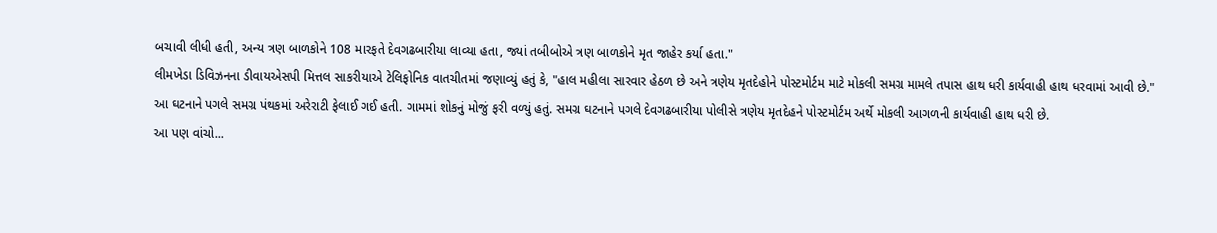બચાવી લીધી હતી, અન્ય ત્રણ બાળકોને 108 મારફતે દેવગઢબારીયા લાવ્યા હતા, જ્યાં તબીબોએ ત્રણ બાળકોને મૃત જાહેર કર્યા હતા."
લીમખેડા ડિવિઝનના ડીવાયએસપી મિત્તલ સાકરીયાએ ટેલિફોનિક વાતચીતમાં જણાવ્યું હતું કે, "હાલ મહીલા સારવાર હેઠળ છે અને ત્રણેય મૃતદેહોને પોસ્ટમોર્ટમ માટે મોકલી સમગ્ર મામલે તપાસ હાથ ધરી કાર્યવાહી હાથ ધરવામાં આવી છે."
આ ઘટનાને પગલે સમગ્ર પંથકમાં અરેરાટી ફેલાઈ ગઈ હતી. ગામમાં શોકનું મોજું ફરી વળ્યું હતું. સમગ્ર ઘટનાને પગલે દેવગઢબારીયા પોલીસે ત્રણેય મૃતદેહને પોસ્ટમોર્ટમ અર્થે મોકલી આગળની કાર્યવાહી હાથ ધરી છે.
આ પણ વાંચો...